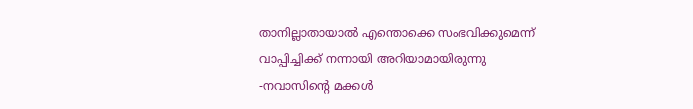താനില്ലാതായാൽ എന്തൊക്കെ സംഭവിക്കുമെന്ന് വാപ്പിച്ചിക്ക് നന്നായി അറിയാമായിരുന്നു -നവാസിന്റെ മക്കൾ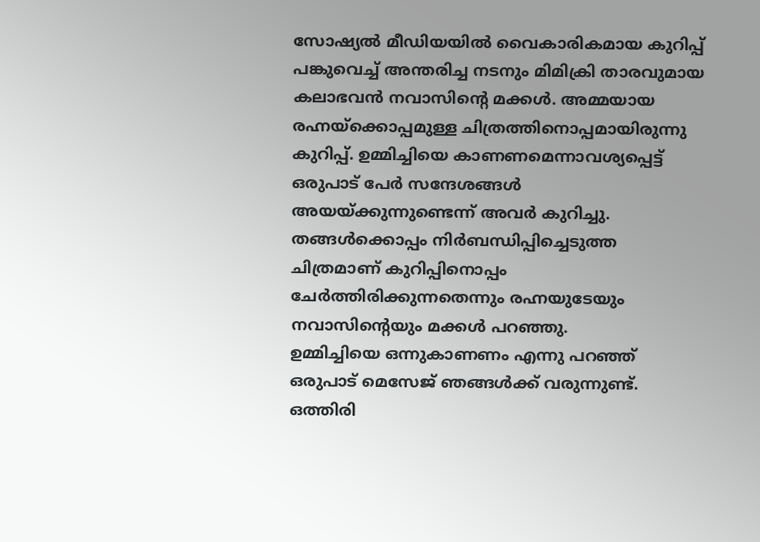സോഷ്യൽ മീഡിയയിൽ വൈകാരികമായ കുറിപ്പ് പങ്കുവെച്ച് അന്തരിച്ച നടനും മിമിക്രി താരവുമായ കലാഭവൻ നവാസിന്റെ മക്കൾ. അമ്മയായ രഹ്നയ്ക്കൊപ്പമുള്ള ചിത്രത്തിനൊപ്പമായിരുന്നു കുറിപ്പ്. ഉമ്മിച്ചിയെ കാണണമെന്നാവശ്യപ്പെട്ട് ഒരുപാട് പേർ സന്ദേശങ്ങൾ അയയ്ക്കുന്നുണ്ടെന്ന് അവർ കുറിച്ചു. തങ്ങൾക്കൊപ്പം നിർബന്ധിപ്പിച്ചെടുത്ത ചിത്രമാണ് കുറിപ്പിനൊപ്പം ചേർത്തിരിക്കുന്നതെന്നും രഹ്നയുടേയും നവാസിൻ്റെയും മക്കൾ പറഞ്ഞു.
ഉമ്മിച്ചിയെ ഒന്നുകാണണം എന്നു പറഞ്ഞ് ഒരുപാട് മെസേജ് ഞങ്ങൾക്ക് വരുന്നുണ്ട്. ഒത്തിരി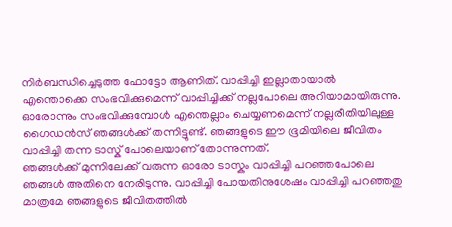നിർബന്ധിച്ചെടുത്ത ഫോട്ടോ ആണിത്. വാപ്പിച്ചി ഇല്ലാതായാൽ എന്തൊക്കെ സംഭവിക്കുമെന്ന് വാപ്പിച്ചിക്ക് നല്ലപോലെ അറിയാമായിരുന്നു. ഓരോന്നും സംഭവിക്കുമ്പോൾ എന്തെല്ലാം ചെയ്യണമെന്ന് നല്ലരീതിയിലുള്ള ഗൈഡൻസ് ഞങ്ങൾക്ക് തന്നിട്ടുണ്ട്. ഞങ്ങളുടെ ഈ ഭൂമിയിലെ ജീവിതം വാപ്പിച്ചി തന്ന ടാസ്ക് പോലെയാണ് തോന്നുന്നത്.
ഞങ്ങൾക്ക് മുന്നിലേക്ക് വരുന്ന ഓരോ ടാസ്കും വാപ്പിച്ചി പറഞ്ഞപോലെ ഞങ്ങൾ അതിനെ നേരിടുന്നു. വാപ്പിച്ചി പോയതിനുശേഷം വാപ്പിച്ചി പറഞ്ഞതു മാത്രമേ ഞങ്ങളുടെ ജീവിതത്തിൽ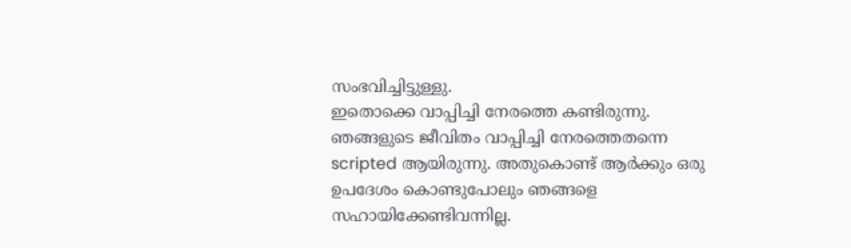സംഭവിച്ചിട്ടുള്ളു.
ഇതൊക്കെ വാപ്പിച്ചി നേരത്തെ കണ്ടിരുന്നു. ഞങ്ങളുടെ ജീവിതം വാപ്പിച്ചി നേരത്തെതന്നെ scripted ആയിരുന്നു. അതുകൊണ്ട് ആർക്കും ഒരു ഉപദേശം കൊണ്ടുപോലും ഞങ്ങളെ സഹായിക്കേണ്ടിവന്നില്ല.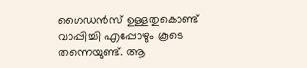ഗൈഡൻസ് ഉള്ളതുകൊണ്ട് വാപ്പിച്ചി എപ്പോഴും കൂടെ തന്നെയുണ്ട്. ആ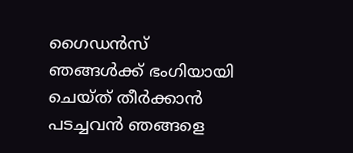ഗൈഡൻസ് ഞങ്ങൾക്ക് ഭംഗിയായി ചെയ്ത് തീർക്കാൻ പടച്ചവൻ ഞങ്ങളെ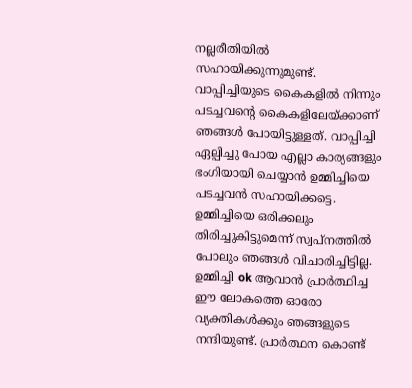നല്ലരീതിയിൽ സഹായിക്കുന്നുമുണ്ട്.
വാപ്പിച്ചിയുടെ കൈകളിൽ നിന്നും പടച്ചവന്റെ കൈകളിലേയ്ക്കാണ് ഞങ്ങൾ പോയിട്ടുള്ളത്. വാപ്പിച്ചി ഏല്പിച്ചു പോയ എല്ലാ കാര്യങ്ങളും ഭംഗിയായി ചെയ്യാൻ ഉമ്മിച്ചിയെ പടച്ചവൻ സഹായിക്കട്ടെ. ഉമ്മിച്ചിയെ ഒരിക്കലും തിരിച്ചുകിട്ടുമെന്ന് സ്വപ്നത്തിൽ പോലും ഞങ്ങൾ വിചാരിച്ചിട്ടില്ല. ഉമ്മിച്ചി ok ആവാൻ പ്രാർത്ഥിച്ച ഈ ലോകത്തെ ഓരോ വ്യക്തികൾക്കും ഞങ്ങളുടെ നന്ദിയുണ്ട്. പ്രാർത്ഥന കൊണ്ട്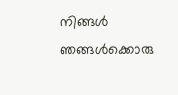നിങ്ങൾ ഞങ്ങൾക്കൊരു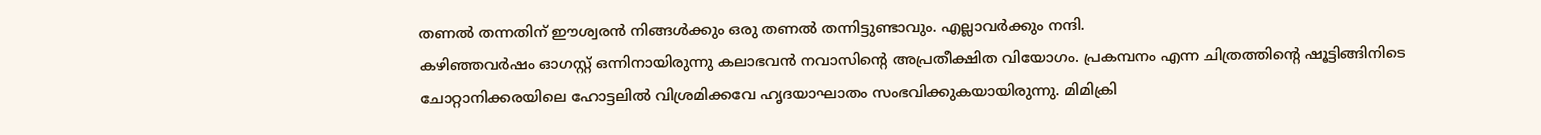തണൽ തന്നതിന് ഈശ്വരൻ നിങ്ങൾക്കും ഒരു തണൽ തന്നിട്ടുണ്ടാവും. എല്ലാവർക്കും നന്ദി.
കഴിഞ്ഞവർഷം ഓഗസ്റ്റ് ഒന്നിനായിരുന്നു കലാഭവൻ നവാസിന്റെ അപ്രതീക്ഷിത വിയോഗം. പ്രകമ്പനം എന്ന ചിത്രത്തിന്റെ ഷൂട്ടിങ്ങിനിടെ ചോറ്റാനിക്കരയിലെ ഹോട്ടലിൽ വിശ്രമിക്കവേ ഹൃദയാഘാതം സംഭവിക്കുകയായിരുന്നു. മിമിക്രി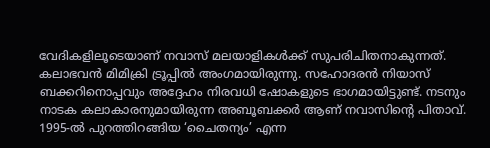വേദികളിലൂടെയാണ് നവാസ് മലയാളികൾക്ക് സുപരിചിതനാകുന്നത്. കലാഭവൻ മിമിക്രി ട്രൂപ്പിൽ അംഗമായിരുന്നു. സഹോദരൻ നിയാസ് ബക്കറിനൊപ്പവും അദ്ദേഹം നിരവധി ഷോകളുടെ ഭാഗമായിട്ടുണ്ട്. നടനും നാടക കലാകാരനുമായിരുന്ന അബൂബക്കർ ആണ് നവാസിന്റെ പിതാവ്.
1995-ൽ പുറത്തിറങ്ങിയ ‘ചൈതന്യം’ എന്ന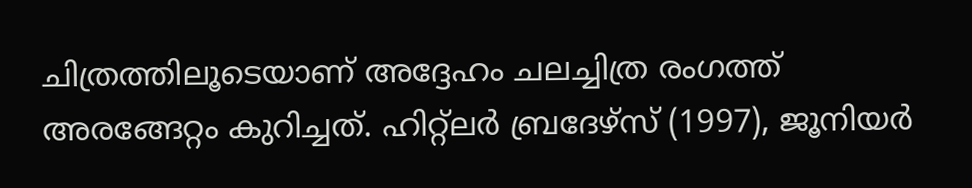ചിത്രത്തിലൂടെയാണ് അദ്ദേഹം ചലച്ചിത്ര രംഗത്ത് അരങ്ങേറ്റം കുറിച്ചത്. ഹിറ്റ്ലർ ബ്രദേഴ്സ് (1997), ജൂനിയർ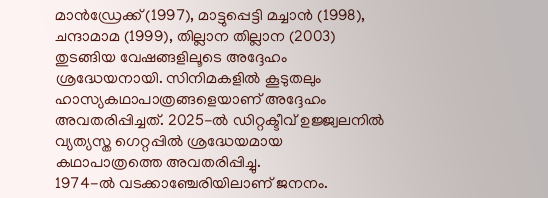മാൻഡ്രേക്ക് (1997), മാട്ടുപ്പെട്ടി മച്ചാൻ (1998), ചന്ദാമാമ (1999), തില്ലാന തില്ലാന (2003) തുടങ്ങിയ വേഷങ്ങളിലൂടെ അദ്ദേഹം ശ്രദ്ധേയനായി. സിനിമകളിൽ കൂടുതലും ഹാസ്യകഥാപാത്രങ്ങളെയാണ് അദ്ദേഹം അവതരിപ്പിച്ചത്. 2025-ൽ ഡിറ്റക്ടീവ് ഉജ്ജ്വലനിൽ വ്യത്യസ്ത ഗെറ്റപ്പിൽ ശ്രദ്ധേയമായ കഥാപാത്രത്തെ അവതരിപ്പിച്ചു.
1974-ൽ വടക്കാഞ്ചേരിയിലാണ് ജനനം.